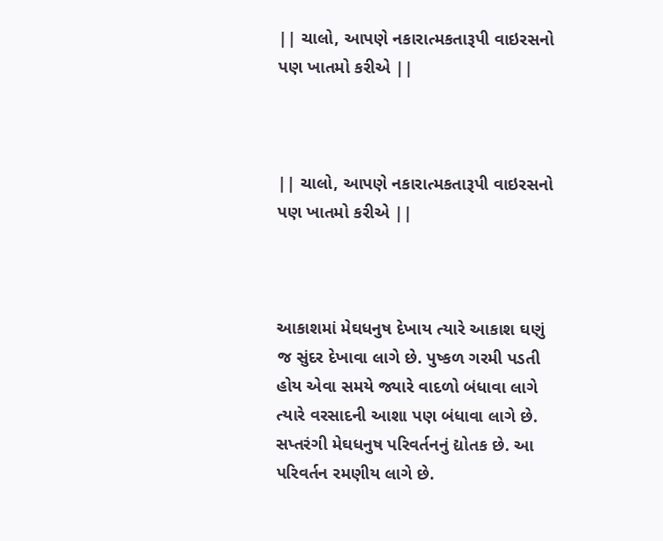|| ચાલો, આપણે નકારાત્મકતારૂપી વાઇરસનો પણ ખાતમો કરીએ ||



|| ચાલો, આપણે નકારાત્મકતારૂપી વાઇરસનો પણ ખાતમો કરીએ ||



આકાશમાં મેઘધનુષ દેખાય ત્યારે આકાશ ઘણું જ સુંદર દેખાવા લાગે છે. પુષ્કળ ગરમી પડતી હોય એવા સમયે જ્યારે વાદળો બંધાવા લાગે ત્યારે વરસાદની આશા પણ બંધાવા લાગે છે. સપ્તરંગી મેઘધનુષ પરિવર્તનનું દ્યોતક છે. આ પરિવર્તન રમણીય લાગે છે.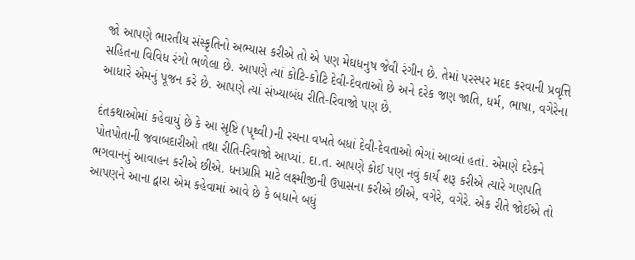જો આપણે ભારતીય સંસ્કૃતિનો અભ્યાસ કરીએ તો એ પણ મેઘધનુષ જેવી રંગીન છે. તેમાં પરસ્પર મદદ કરવાની પ્રવૃત્તિ સહિતના વિવિધ રંગો ભળેલા છે. આપણે ત્યાં કોટિ-કોટિ દેવી-દેવતાઓ છે અને દરેક જણ જાતિ, ધર્મ, ભાષા, વગેરેના આધારે એમનું પૂજન કરે છે. આપણે ત્યાં સંખ્યાબંધ રીતિ-રિવાજો પણ છે.

દંતકથાઓમાં કહેવાયું છે કે આ સૃષ્ટિ (પૃથ્વી)ની રચના વખતે બધાં દેવી-દેવતાઓ ભેગાં આવ્યાં હતાં. એમણે દરેકને પોતપોતાની જવાબદારીઓ તથા રીતિ-રિવાજો આપ્યાં. દા.ત. આપણે કોઈ પણ નવું કાર્ય શરૂ કરીએ ત્યારે ગણપતિ ભગવાનનું આવાહન કરીએ છીએ. ધનપ્રાપ્તિ માટે લક્ષ્મીજીની ઉપાસના કરીએ છીએ, વગેરે, વગેરે. એક રીતે જોઈએ તો આપણને આના દ્વારા એમ કહેવામાં આવે છે કે બધાને બધું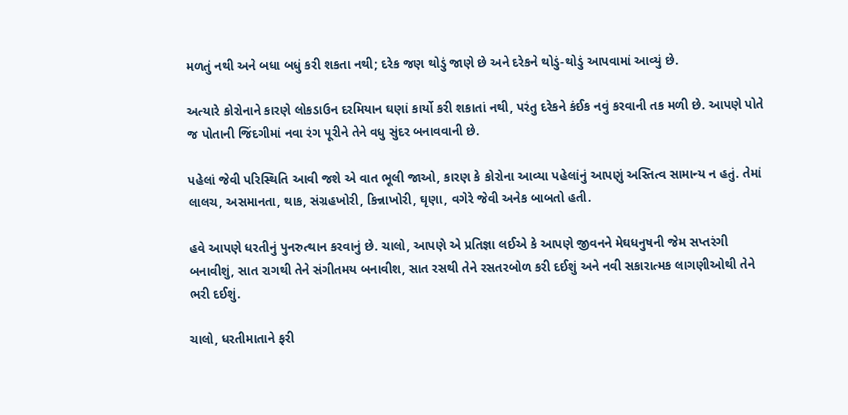મળતું નથી અને બધા બધું કરી શકતા નથી; દરેક જણ થોડું જાણે છે અને દરેકને થોડું-થોડું આપવામાં આવ્યું છે.

અત્યારે કોરોનાને કારણે લોકડાઉન દરમિયાન ઘણાં કાર્યો કરી શકાતાં નથી, પરંતુ દરેકને કંઈક નવું કરવાની તક મળી છે. આપણે પોતે જ પોતાની જિંદગીમાં નવા રંગ પૂરીને તેને વધુ સુંદર બનાવવાની છે.

પહેલાં જેવી પરિસ્થિતિ આવી જશે એ વાત ભૂલી જાઓ, કારણ કે કોરોના આવ્યા પહેલાંનું આપણું અસ્તિત્વ સામાન્ય ન હતું. તેમાં લાલચ, અસમાનતા, થાક, સંગ્રહખોરી, કિન્નાખોરી, ઘૃણા, વગેરે જેવી અનેક બાબતો હતી.

હવે આપણે ધરતીનું પુનરુત્થાન કરવાનું છે. ચાલો, આપણે એ પ્રતિજ્ઞા લઈએ કે આપણે જીવનને મેઘધનુષની જેમ સપ્તરંગી બનાવીશું, સાત રાગથી તેને સંગીતમય બનાવીશ, સાત રસથી તેને રસતરબોળ કરી દઈશું અને નવી સકારાત્મક લાગણીઓથી તેને ભરી દઈશું.

ચાલો, ધરતીમાતાને ફરી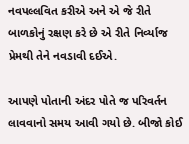નવપલ્લવિત કરીએ અને એ જે રીતે બાળકોનું રક્ષણ કરે છે એ રીતે નિર્વ્યાજ પ્રેમથી તેને નવડાવી દઈએ.

આપણે પોતાની અંદર પોતે જ પરિવર્તન લાવવાનો સમય આવી ગયો છે. બીજો કોઈ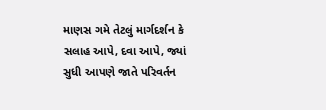માણસ ગમે તેટલું માર્ગદર્શન કે સલાહ આપે, દવા આપે, જ્યાં સુધી આપણે જાતે પરિવર્તન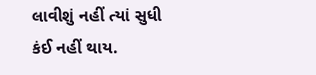લાવીશું નહીં ત્યાં સુધી કંઈ નહીં થાય.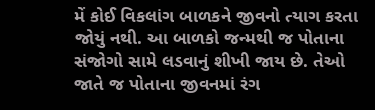મેં કોઈ વિકલાંગ બાળકને જીવનો ત્યાગ કરતા જોયું નથી. આ બાળકો જન્મથી જ પોતાના સંજોગો સામે લડવાનું શીખી જાય છે. તેઓ જાતે જ પોતાના જીવનમાં રંગ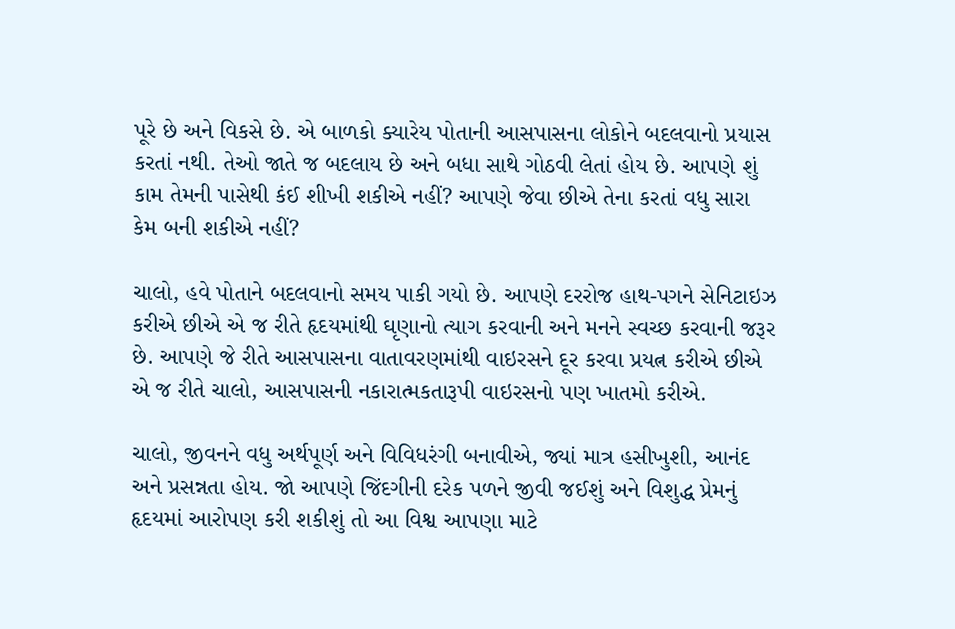પૂરે છે અને વિકસે છે. એ બાળકો ક્યારેય પોતાની આસપાસના લોકોને બદલવાનો પ્રયાસ કરતાં નથી. તેઓ જાતે જ બદલાય છે અને બધા સાથે ગોઠવી લેતાં હોય છે. આપણે શું કામ તેમની પાસેથી કંઈ શીખી શકીએ નહીં? આપણે જેવા છીએ તેના કરતાં વધુ સારા કેમ બની શકીએ નહીં?

ચાલો, હવે પોતાને બદલવાનો સમય પાકી ગયો છે. આપણે દરરોજ હાથ-પગને સેનિટાઇઝ કરીએ છીએ એ જ રીતે હૃદયમાંથી ઘૃણાનો ત્યાગ કરવાની અને મનને સ્વચ્છ કરવાની જરૂર છે. આપણે જે રીતે આસપાસના વાતાવરણમાંથી વાઇરસને દૂર કરવા પ્રયત્ન કરીએ છીએ એ જ રીતે ચાલો, આસપાસની નકારાત્મકતારૂપી વાઇરસનો પણ ખાતમો કરીએ.

ચાલો, જીવનને વધુ અર્થપૂર્ણ અને વિવિધરંગી બનાવીએ, જ્યાં માત્ર હસીખુશી, આનંદ અને પ્રસન્નતા હોય. જો આપણે જિંદગીની દરેક પળને જીવી જઈશું અને વિશુદ્ધ પ્રેમનું હૃદયમાં આરોપણ કરી શકીશું તો આ વિશ્વ આપણા માટે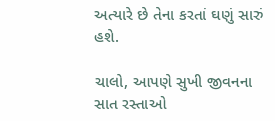અત્યારે છે તેના કરતાં ઘણું સારું હશે.

ચાલો, આપણે સુખી જીવનના સાત રસ્તાઓ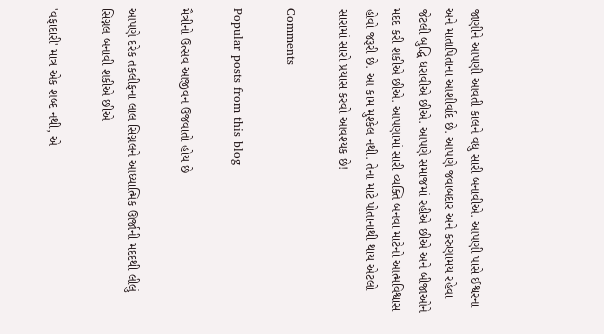જાણીને આપણી આવતી કાલને વધુ સારી બનાવીએ. આપણી પાસે ઈશ્વરના અને માતાપિતાના આશીર્વાદ છે. આપણે જવાબદાર અને કરુણામય રહેવા જેટલી બુદ્ધિ ધરાવીએ છીએ. આપણે સમાજમાં રહીએ છીએ અને બીજાઓને મદદ કરી શકીએ છીએ. આપણામાં સારી વ્યક્તિ બનવા માટેનો આત્મવિશ્વાસ હોવો જરૂરી છે. આ કામ મુશ્કેલ નથી. તેના માટે પોતાનાથી થાય એટલો સારામાં સારો પ્રયાસ કરવો આવશ્યક છે!

Comments

Popular posts from this blog

મૈત્રીનો ઉત્સવ આજીવન ઉજવાતો હોય છે

આપણે દરેક તકલીફના લાલ સિગ્નલને આધ્યાત્મિક ઊર્જાની મદદથી લીલું સિગ્નલ બનાવી શકીએ છીએ

'વફાદારી' માત્ર એક શબ્દ નથી, એ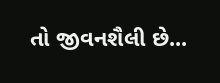તો જીવનશૈલી છે...